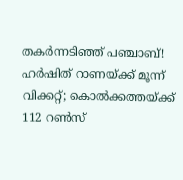തകര്‍ന്നടിഞ്ഞ് പഞ്ചാബ്! ഹര്‍ഷിത് റാണയ്ക്ക് മൂന്ന് വിക്കറ്റ്; കൊല്‍ക്കത്തയ്ക്ക് 112 റണ്‍സ്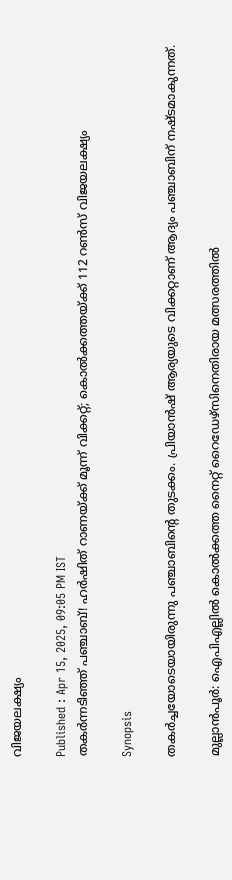വിജയലക്ഷ്യം

Published : Apr 15, 2025, 09:05 PM IST
തകര്‍ന്നടിഞ്ഞ് പഞ്ചാബ്! ഹര്‍ഷിത് റാണയ്ക്ക് മൂന്ന് വിക്കറ്റ്; കൊല്‍ക്കത്തയ്ക്ക് 112 റണ്‍സ് വിജയലക്ഷ്യം

Synopsis

തകര്‍ച്ചയോടെയായിരുന്നു പഞ്ചാബിന്റെ തുടക്കം. പ്രിയാന്‍ഷ് ആര്യയുടെ വിക്കറ്റാണ് ആദ്യം പഞ്ചാബിന് നഷ്ടമാകുന്നത്.

മുല്ലാന്‍പൂര്‍: ഐപിഎല്ലില്‍ കൊല്‍ക്കത്ത നൈറ്റ് റൈഡേഴ്‌സിനെതിരായ മത്സരത്തില്‍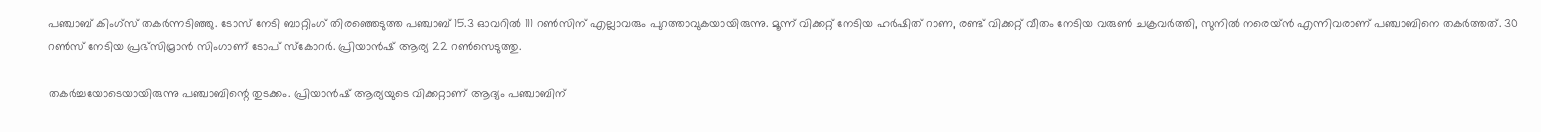പഞ്ചാബ് കിംഗ്‌സ് തകര്‍ന്നടിഞ്ഞു. ടോസ് നേടി ബാറ്റിംഗ് തിരഞ്ഞെടുത്ത പഞ്ചാബ് 15.3 ഓവറില്‍ 111 റണ്‍സിന് എല്ലാവരും പുറത്താവുകയായിരുന്നു. മൂന്ന് വിക്കറ്റ് നേടിയ ഹര്‍ഷിത് റാണ, രണ്ട് വിക്കറ്റ് വീതം നേടിയ വരുണ്‍ ചക്രവര്‍ത്തി, സുനില്‍ നരെയ്ന്‍ എന്നിവരാണ് പഞ്ചാബിനെ തകര്‍ത്തത്. 30 റണ്‍സ് നേടിയ പ്രഭ്‌സിമ്രാന്‍ സിംഗാണ് ടോപ് സ്‌കോറര്‍. പ്രിയാന്‍ഷ് ആര്യ 22 റണ്‍സെടുത്തു.

തകര്‍ച്ചയോടെയായിരുന്നു പഞ്ചാബിന്റെ തുടക്കം. പ്രിയാന്‍ഷ് ആര്യയുടെ വിക്കറ്റാണ് ആദ്യം പഞ്ചാബിന്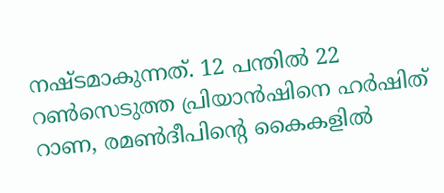നഷ്ടമാകുന്നത്. 12 പന്തില്‍ 22 റണ്‍സെടുത്ത പ്രിയാന്‍ഷിനെ ഹര്‍ഷിത് റാണ, രമണ്‍ദീപിന്റെ കൈകളില്‍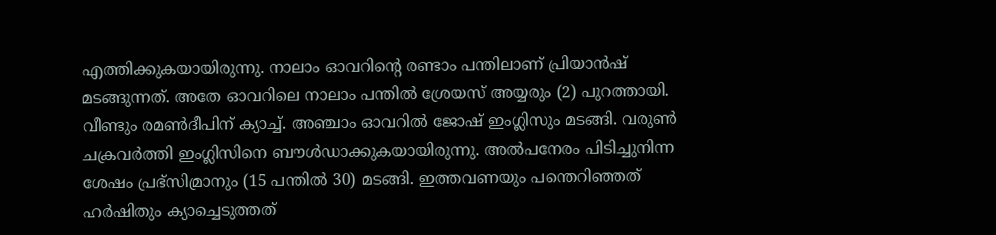എത്തിക്കുകയായിരുന്നു. നാലാം ഓവറിന്റെ രണ്ടാം പന്തിലാണ് പ്രിയാന്‍ഷ് മടങ്ങുന്നത്. അതേ ഓവറിലെ നാലാം പന്തില്‍ ശ്രേയസ് അയ്യരും (2) പുറത്തായി. വീണ്ടും രമണ്‍ദീപിന് ക്യാച്ച്. അഞ്ചാം ഓവറില്‍ ജോഷ് ഇംഗ്ലിസും മടങ്ങി. വരുണ്‍ ചക്രവര്‍ത്തി ഇംഗ്ലിസിനെ ബൗള്‍ഡാക്കുകയായിരുന്നു. അല്‍പനേരം പിടിച്ചുനിന്ന ശേഷം പ്രഭ്‌സിമ്രാനും (15 പന്തില്‍ 30) മടങ്ങി. ഇത്തവണയും പന്തെറിഞ്ഞത് ഹര്‍ഷിതും ക്യാച്ചെടുത്തത്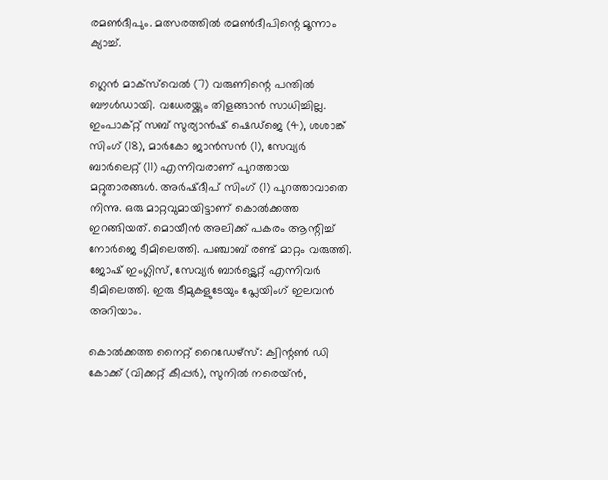രമണ്‍ദീപും. മത്സരത്തില്‍ രമണ്‍ദീപിന്റെ മൂന്നാം ക്യാച്ച്.

ഗ്ലെന്‍ മാക്‌സ്‌വെല്‍ (7) വരുണിന്റെ പന്തില്‍ ബൗള്‍ഡായി. വധേരയ്ക്കും തിളങ്ങാന്‍ സാധിച്ചില്ല. ഇംപാക്റ്റ് സബ് സുര്യാന്‍ഷ് ഷെഡ്‌ജെ (4), ശശാങ്ക് സിംഗ് (18), മാര്‍കോ ജാന്‍സന്‍ (1), സേവ്യര്‍ ബാര്‍ലെറ്റ് (11) എന്നിവരാണ് പുറത്തായ മറ്റുതാരങ്ങള്‍. അര്‍ഷ്ദീപ് സിംഗ് (1) പുറത്താവാതെ നിന്നു. ഒരു മാറ്റവുമായിട്ടാണ് കൊല്‍ക്കത്ത ഇറങ്ങിയത്. മൊയീന്‍ അലിക്ക് പകരം ആന്റിച്ച് നോര്‍ജെ ടീമിലെത്തി. പഞ്ചാബ് രണ്ട് മാറ്റം വരുത്തി. ജോഷ് ഇംഗ്ലിസ്, സേവ്യര്‍ ബാര്‍ട്ട്ലെറ്റ് എന്നിവര്‍ ടീമിലെത്തി. ഇരു ടീമുകളുടേയും പ്ലേയിംഗ് ഇലവന്‍ അറിയാം.

കൊല്‍ക്കത്ത നൈറ്റ് റൈഡേഴ്സ്: ക്വിന്റണ്‍ ഡി കോക്ക് (വിക്കറ്റ് കീപ്പര്‍), സുനില്‍ നരെയ്ന്‍,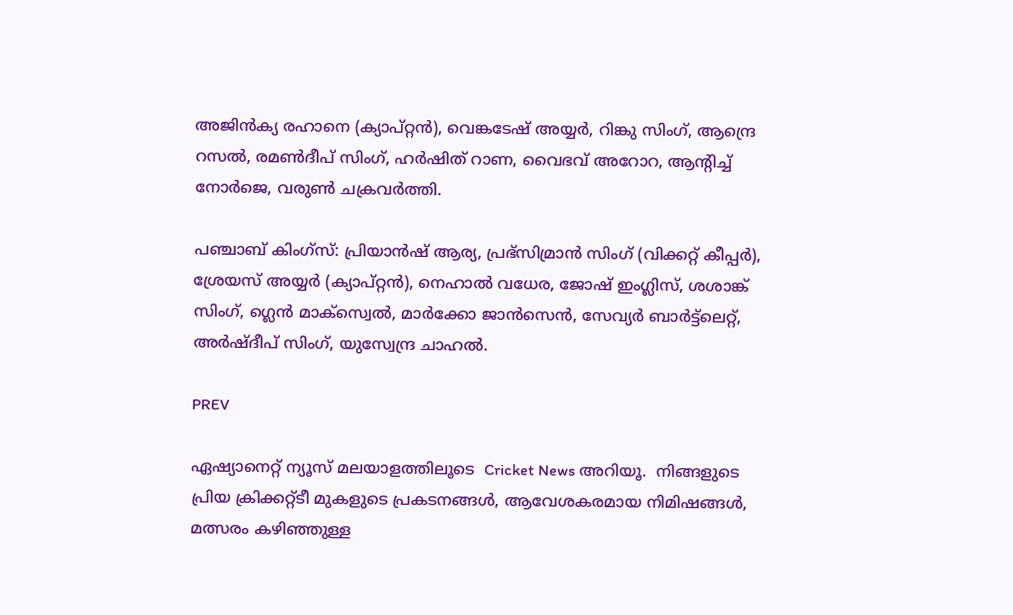അജിന്‍ക്യ രഹാനെ (ക്യാപ്റ്റന്‍), വെങ്കടേഷ് അയ്യര്‍, റിങ്കു സിംഗ്, ആന്ദ്രെ റസല്‍, രമണ്‍ദീപ് സിംഗ്, ഹര്‍ഷിത് റാണ, വൈഭവ് അറോറ, ആന്റിച്ച് നോര്‍ജെ, വരുണ്‍ ചക്രവര്‍ത്തി.

പഞ്ചാബ് കിംഗ്സ്: പ്രിയാന്‍ഷ് ആര്യ, പ്രഭ്സിമ്രാന്‍ സിംഗ് (വിക്കറ്റ് കീപ്പര്‍), ശ്രേയസ് അയ്യര്‍ (ക്യാപ്റ്റന്‍), നെഹാല്‍ വധേര, ജോഷ് ഇംഗ്ലിസ്, ശശാങ്ക് സിംഗ്, ഗ്ലെന്‍ മാക്സ്വെല്‍, മാര്‍ക്കോ ജാന്‍സെന്‍, സേവ്യര്‍ ബാര്‍ട്ട്ലെറ്റ്, അര്‍ഷ്ദീപ് സിംഗ്, യുസ്വേന്ദ്ര ചാഹല്‍.

PREV

ഏഷ്യാനെറ്റ് ന്യൂസ് മലയാളത്തിലൂടെ  Cricket News അറിയൂ.  നിങ്ങളുടെ പ്രിയ ക്രിക്കറ്റ്ടീ മുകളുടെ പ്രകടനങ്ങൾ, ആവേശകരമായ നിമിഷങ്ങൾ, മത്സരം കഴിഞ്ഞുള്ള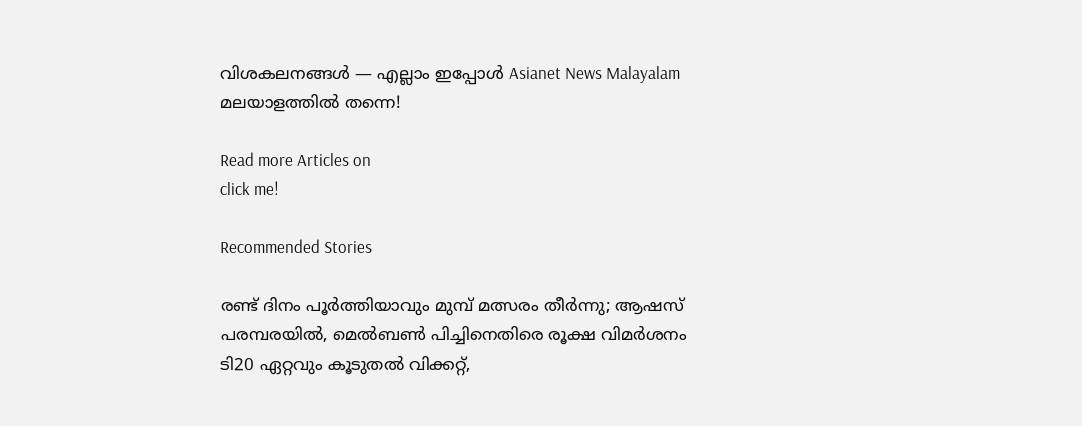വിശകലനങ്ങൾ — എല്ലാം ഇപ്പോൾ Asianet News Malayalam മലയാളത്തിൽ തന്നെ!

Read more Articles on
click me!

Recommended Stories

രണ്ട് ദിനം പൂര്‍ത്തിയാവും മുമ്പ് മത്സരം തീര്‍ന്നു; ആഷസ് പരമ്പരയില്‍, മെല്‍ബണ്‍ പിച്ചിനെതിരെ രൂക്ഷ വിമര്‍ശനം
ടി20 ഏറ്റവും കൂടുതല്‍ വിക്കറ്റ്,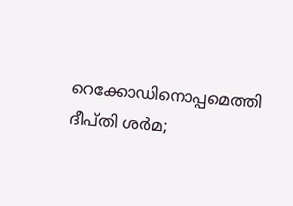റെക്കോഡിനൊപ്പമെത്തി ദീപ്തി ശര്‍മ;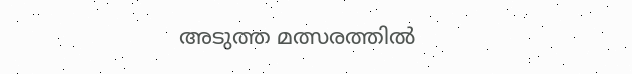അടുത്ത മത്സരത്തില്‍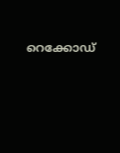റെക്കോഡ്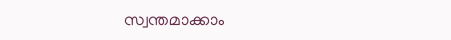സ്വന്തമാക്കാം